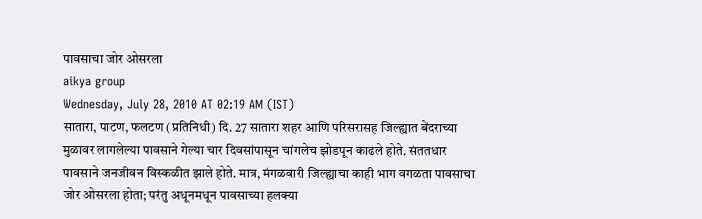पावसाचा जोर ओसरला
aikya group
Wednesday, July 28, 2010 AT 02:19 AM (IST)
सातारा, पाटण, फलटण (प्रतिनिधी) दि. 27 सातारा शहर आणि परिसरासह जिल्ह्यात बेंदराच्या मुळावर लागलेल्या पावसाने गेल्या चार दिवसांपासून चांगलेच झोडपून काढले होते. संततधार पावसाने जनजीवन विस्कळीत झाले होते. मात्र, मंगळवारी जिल्ह्याचा काही भाग वगळता पावसाचा जोर ओसरला होता; परंतु अधूनमधून पावसाच्या हलक्या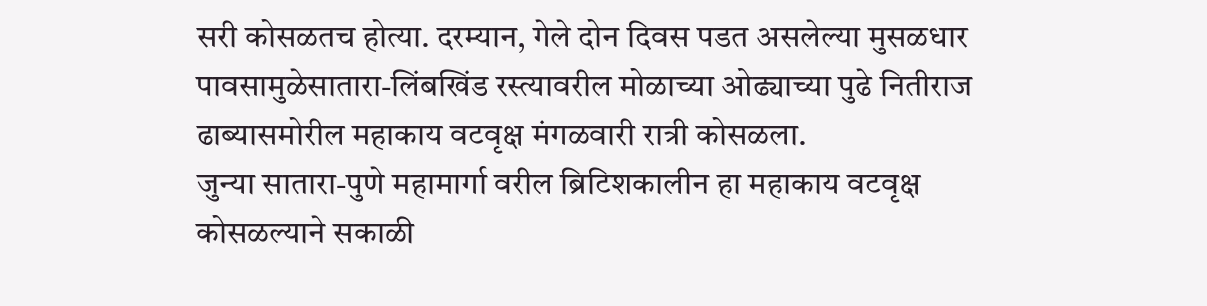सरी कोसळतच होत्या. दरम्यान, गेले दोन दिवस पडत असलेल्या मुसळधार पावसामुळेसातारा-लिंबखिंड रस्त्यावरील मोळाच्या ओढ्याच्या पुढे नितीराज ढाब्यासमोरील महाकाय वटवृक्ष मंगळवारी रात्री कोसळला.
जुन्या सातारा-पुणे महामार्गा वरील ब्रिटिशकालीन हा महाकाय वटवृक्ष कोसळल्याने सकाळी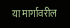या मार्गावरील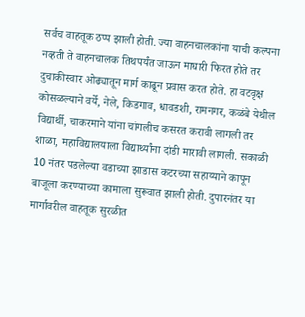सर्वच वाहतूक ठप्प झाली होती. ज्या वाहनचालकांना याची कल्पना नव्हती ते वाहनचालक तिथपर्यंत जाऊन माघारी फिरत होते तर दुचाकीस्वार ओढ्यातून मार्ग काढून प्रवास करत होते. हा वटवृक्ष कोसळल्याने वर्ये, नेले, किडगाव, धावडशी, रामनगर, कळंबे येथील विद्यार्थी, चाकरमाने यांना चांगलीच कसरत करावी लागली तर शाळा, महाविद्यालयाला विद्यार्थ्यांना दांडी मारावी लागली. सकाळी 10 नंतर पडलेल्या वडाच्या झाडास कटरच्या सहाय्याने कापून बाजूला करण्याच्या कामाला सुरूवात झाली होती. दुपारनंतर या मार्गावरील वाहतूक सुरळीत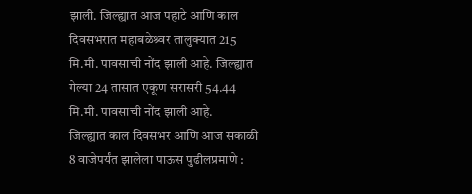झाली. जिल्ह्यात आज पहाटे आणि काल दिवसभरात महाबळेश्र्वर तालुक्यात 215 मि.मी. पावसाची नोंद झाली आहे. जिल्ह्यात गेल्या 24 तासात एकूण सरासरी 54.44 मि.मी. पावसाची नोंद झाली आहे.
जिल्ह्यात काल दिवसभर आणि आज सकाळी 8 वाजेपर्यंत झालेला पाऊस पुढीलप्रमाणे :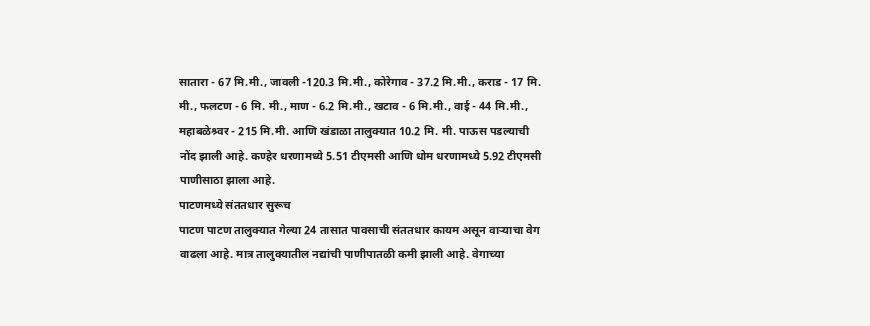सातारा - 67 मि.मी., जावली -120.3 मि.मी., कोरेगाव - 37.2 मि.मी., कराड - 17 मि. मी., फलटण - 6 मि. मी., माण - 6.2 मि.मी., खटाव - 6 मि.मी., वाई - 44 मि.मी., महाबळेश्र्वर - 215 मि.मी. आणि खंडाळा तालुक्यात 10.2 मि. मी. पाऊस पडल्याची नोंद झाली आहे. कण्हेर धरणामध्ये 5.51 टीएमसी आणि धोम धरणामध्ये 5.92 टीएमसी पाणीसाठा झाला आहे.
पाटणमध्ये संततधार सुरूच
पाटण पाटण तालुक्यात गेल्या 24 तासात पावसाची संततधार कायम असून वाऱ्याचा वेग वाढला आहे. मात्र तालुक्यातील नद्यांची पाणीपातळी कमी झाली आहे. वेगाच्या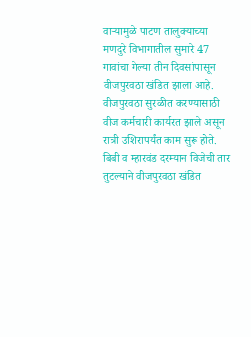वाऱ्यामुळे पाटण तालुक्याच्या मणदुरे विभागातील सुमारे 47 गावांचा गेल्या तीन दिवसांपासून वीजपुरवठा खंडित झाला आहे. वीजपुरवठा सुरळीत करण्यासाठी वीज कर्मचारी कार्यरत झाले असून रात्री उशिरापर्यंत काम सुरू होते. बिबी व म्हारवंड दरम्यान विजेची तार तुटल्याने वीजपुरवठा खंडित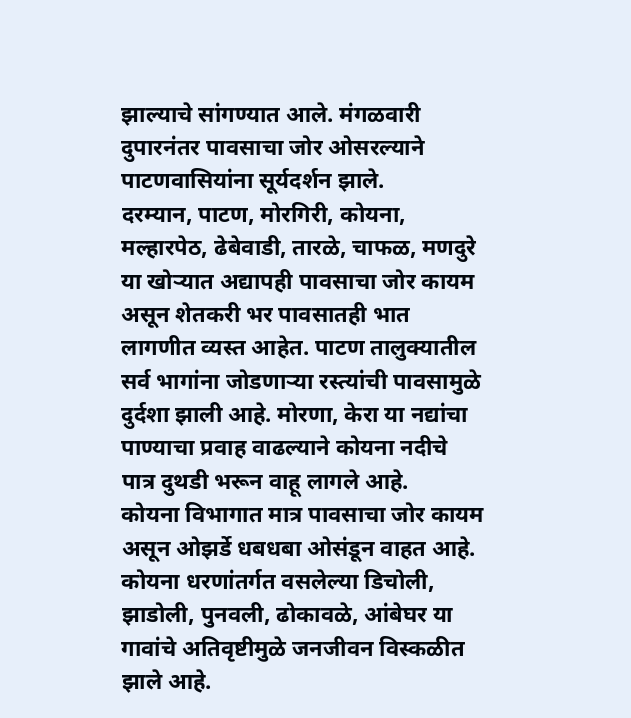झाल्याचे सांगण्यात आले. मंगळवारी दुपारनंतर पावसाचा जोर ओसरल्याने पाटणवासियांना सूर्यदर्शन झाले.
दरम्यान, पाटण, मोरगिरी, कोयना, मल्हारपेठ, ढेबेवाडी, तारळे, चाफळ, मणदुरे या खोऱ्यात अद्यापही पावसाचा जोर कायम असून शेतकरी भर पावसातही भात लागणीत व्यस्त आहेत. पाटण तालुक्यातील सर्व भागांना जोडणाऱ्या रस्त्यांची पावसामुळे दुर्दशा झाली आहे. मोरणा, केरा या नद्यांचा पाण्याचा प्रवाह वाढल्याने कोयना नदीचे पात्र दुथडी भरून वाहू लागले आहे.
कोयना विभागात मात्र पावसाचा जोर कायम असून ओझर्डे धबधबा ओसंडून वाहत आहे. कोयना धरणांतर्गत वसलेल्या डिचोली, झाडोली, पुनवली, ढोकावळे, आंबेघर या गावांचे अतिवृष्टीमुळे जनजीवन विस्कळीत झाले आहे.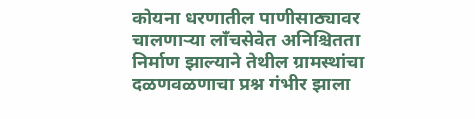कोयना धरणातील पाणीसाठ्यावर चालणाऱ्या लॉंचसेवेत अनिश्चितता निर्माण झाल्याने तेथील ग्रामस्थांचा दळणवळणाचा प्रश्न गंभीर झाला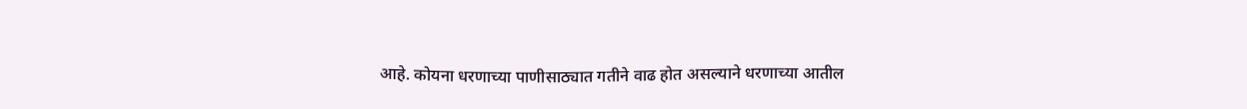आहे. कोयना धरणाच्या पाणीसाठ्यात गतीने वाढ होत असल्याने धरणाच्या आतील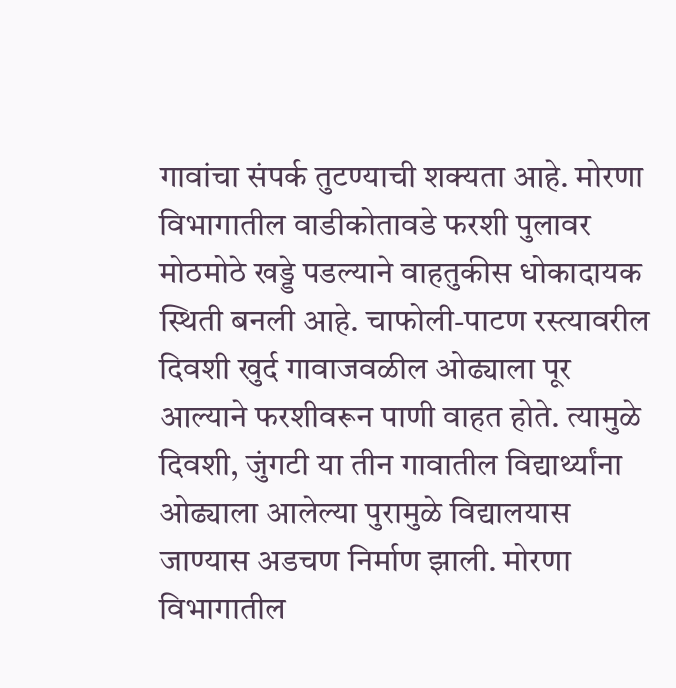गावांचा संपर्क तुटण्याची शक्यता आहे. मोरणा विभागातील वाडीकोतावडे फरशी पुलावर मोठमोठे खड्डे पडल्याने वाहतुकीस धोकादायक स्थिती बनली आहे. चाफोली-पाटण रस्त्यावरील दिवशी खुर्द गावाजवळील ओढ्याला पूर आल्याने फरशीवरून पाणी वाहत होते. त्यामुळे दिवशी, जुंगटी या तीन गावातील विद्यार्थ्यांना ओढ्याला आलेल्या पुरामुळे विद्यालयास जाण्यास अडचण निर्माण झाली. मोरणा विभागातील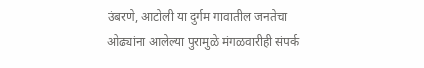उंबरणे, आटोली या दुर्गम गावातील जनतेचा ओढ्यांना आलेल्या पुरामुळे मंगळवारीही संपर्क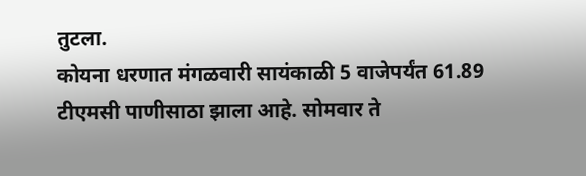तुटला.
कोयना धरणात मंगळवारी सायंकाळी 5 वाजेपर्यंत 61.89 टीएमसी पाणीसाठा झाला आहे. सोमवार ते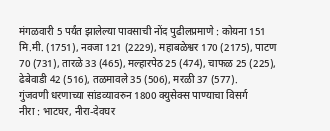मंगळवारी 5 पर्यंत झालेल्या पावसाची नोंद पुढीलप्रमाणे : कोयना 151 मि.मी. (1751), नवजा 121 (2229), महाबळेश्वर 170 (2175), पाटण 70 (731), तारळे 33 (465), मल्हारपेठ 25 (474), चाफळ 25 (225), ढेबेवाडी 42 (516), तळमावले 35 (506), मरळी 37 (577).
गुंजवणी धरणाच्या सांडव्यावरुन 1800 क्युसेक्स पाण्याचा विसर्ग
नीरा : भाटघर, नीरा-देवघर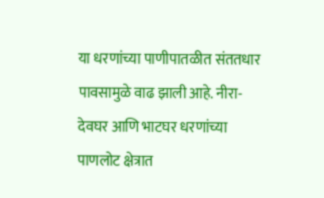या धरणांच्या पाणीपातळीत संततधार पावसामुळे वाढ झाली आहे. नीरा-देवघर आणि भाटघर धरणांच्या पाणलोट क्षेत्रात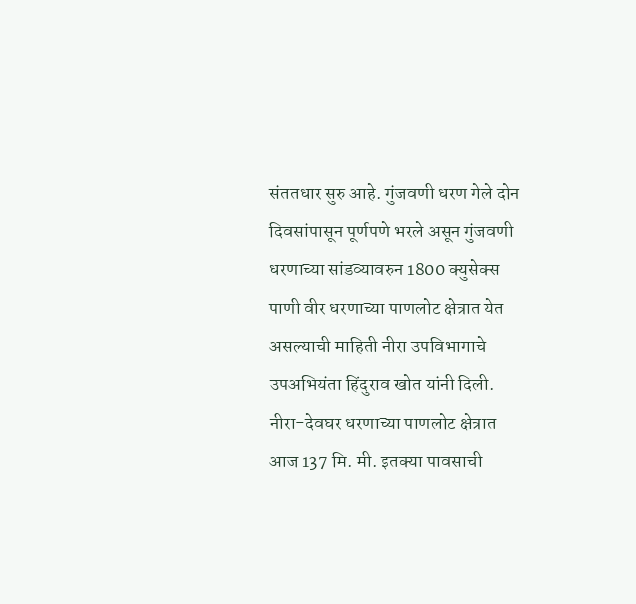संततधार सुरु आहे. गुंजवणी धरण गेले दोन दिवसांपासून पूर्णपणे भरले असून गुंजवणी धरणाच्या सांडव्यावरुन 1800 क्युसेक्स पाणी वीर धरणाच्या पाणलोट क्षेत्रात येत असल्याची माहिती नीरा उपविभागाचे उपअभियंता हिंदुराव खोत यांनी दिली.
नीरा-देवघर धरणाच्या पाणलोट क्षेत्रात आज 137 मि. मी. इतक्या पावसाची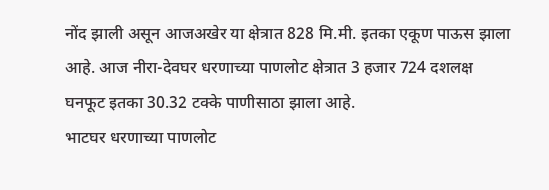नोंद झाली असून आजअखेर या क्षेत्रात 828 मि.मी. इतका एकूण पाऊस झाला आहे. आज नीरा-देवघर धरणाच्या पाणलोट क्षेत्रात 3 हजार 724 दशलक्ष घनफूट इतका 30.32 टक्के पाणीसाठा झाला आहे.
भाटघर धरणाच्या पाणलोट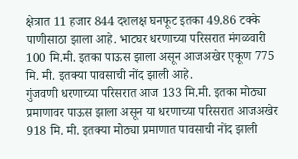क्षेत्रात 11 हजार 844 दशलक्ष घनफूट इतका 49.86 टक्के पाणीसाठा झाला आहे. भाटघर धरणाच्या परिसरात मंगळवारी 100 मि.मी. इतका पाऊस झाला असून आजअखेर एकूण 775 मि. मी. इतक्या पावसाची नोंद झाली आहे.
गुंजवणी धरणाच्या परिसरात आज 133 मि.मी. इतका मोठ्या प्रमाणावर पाऊस झाला असून या धरणाच्या परिसरात आजअखेर 918 मि. मी. इतक्या मोठ्या प्रमाणात पावसाची नोंद झाली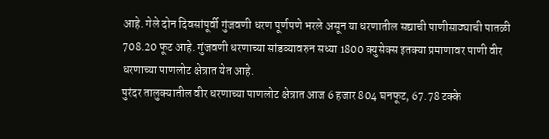आहे. गेले दोन दिवसांपूर्वी गुंजवणी धरण पूर्णपणे भरले असून या धरणातील सद्याची पाणीसाठ्याची पातळी 708.20 फूट आहे. गुंजवणी धरणाच्या सांडव्यावरुन सध्या 1800 क्युसेक्स इतक्या प्रमाणावर पाणी वीर धरणाच्या पाणलोट क्षेत्रात येत आहे.
पुरंदर तालुक्यातील वीर धरणाच्या पाणलोट क्षेत्रात आज 6 हजार 804 घनफूट, 67.78 टक्के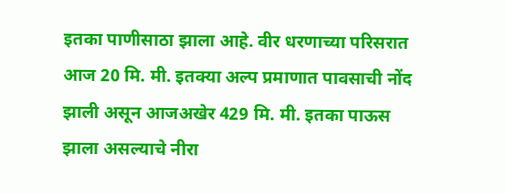इतका पाणीसाठा झाला आहे. वीर धरणाच्या परिसरात आज 20 मि. मी. इतक्या अल्प प्रमाणात पावसाची नोंद झाली असून आजअखेर 429 मि. मी. इतका पाऊस झाला असल्याचे नीरा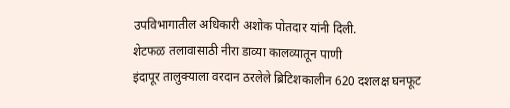उपविभागातील अधिकारी अशोक पोतदार यांनी दिली.
शेटफळ तलावासाठी नीरा डाव्या कालव्यातून पाणी
इंदापूर तालुक्याला वरदान ठरलेले ब्रिटिशकालीन 620 दशलक्ष घनफूट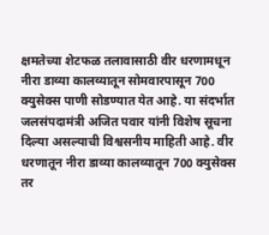क्षमतेच्या शेटफळ तलावासाठी वीर धरणामधून नीरा डाव्या कालव्यातून सोमवारपासून 700 क्युसेक्स पाणी सोडण्यात येत आहे. या संदर्भात जलसंपदामंत्री अजित पवार यांनी विशेष सूचना दिल्या असल्याची विश्वसनीय माहिती आहे. वीर धरणातून नीरा डाव्या कालव्यातून 700 क्युसेक्स तर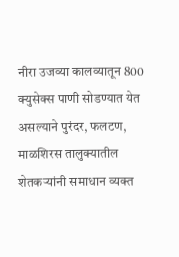नीरा उजव्या कालव्यातून 800 क्युसेक्स पाणी सोडण्यात येत असल्याने पुरंदर, फलटण, माळशिरस तालुक्यातील शेतकऱ्यांनी समाधान व्यक्त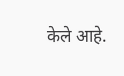केले आहे.